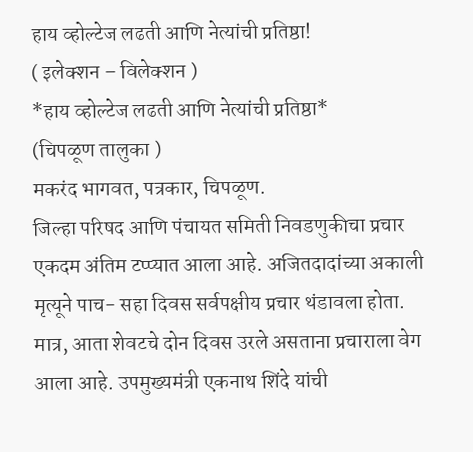हाय व्होल्टेज लढती आणि नेत्यांची प्रतिष्ठा!
( इलेक्शन – विलेक्शन )
*हाय व्होल्टेज लढती आणि नेत्यांची प्रतिष्ठा*
(चिपळूण तालुका )
मकरंद भागवत, पत्रकार, चिपळूण.
जिल्हा परिषद आणि पंचायत समिती निवडणुकीचा प्रचार एकदम अंतिम टप्प्यात आला आहे. अजितदादांच्या अकाली मृत्यूने पाच- सहा दिवस सर्वपक्षीय प्रचार थंडावला होता. मात्र, आता शेवटचे दोन दिवस उरले असताना प्रचाराला वेग आला आहे. उपमुख्यमंत्री एकनाथ शिंदे यांची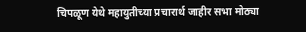चिपळूण येथे महायुतीच्या प्रचारार्थ जाहीर सभा मोठ्या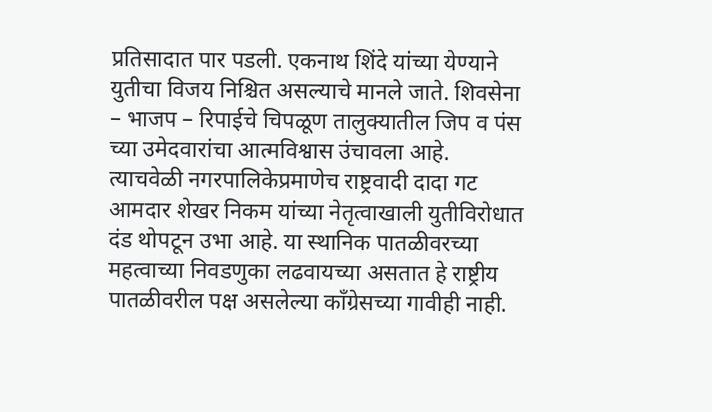प्रतिसादात पार पडली. एकनाथ शिंदे यांच्या येण्याने युतीचा विजय निश्चित असल्याचे मानले जाते. शिवसेना – भाजप – रिपाईचे चिपळूण तालुक्यातील जिप व पंस च्या उमेदवारांचा आत्मविश्वास उंचावला आहे. त्याचवेळी नगरपालिकेप्रमाणेच राष्ट्रवादी दादा गट आमदार शेखर निकम यांच्या नेतृत्वाखाली युतीविरोधात दंड थोपटून उभा आहे. या स्थानिक पातळीवरच्या महत्वाच्या निवडणुका लढवायच्या असतात हे राष्ट्रीय पातळीवरील पक्ष असलेल्या काँग्रेसच्या गावीही नाही.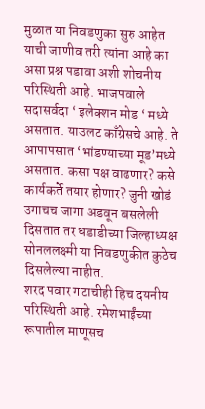मुळात या निवडणुका सुरु आहेत याची जाणीव तरी त्यांना आहे का असा प्रश्न पडावा अशी शोचनीय परिस्थिती आहे. भाजपवाले सदासर्वदा ‘ इलेक्शन मोड ‘ मध्ये असतात. याउलट काँग्रेसचे आहे. ते आपापसात ‘भांडण्याच्या मूड’मध्ये असतात. कसा पक्ष वाढणार? कसे कार्यकर्ते तयार होणार? जुनी खोडं उगाचच जागा अडवून बसलेली दिसतात तर धडाडीच्या जिल्हाध्यक्ष सोनललक्ष्मी या निवडणुकीत कुठेच दिसलेल्या नाहीत.
शरद पवार गटाचीही हिच दयनीय परिस्थिती आहे. रमेशभाईंच्या रूपातील माणूसच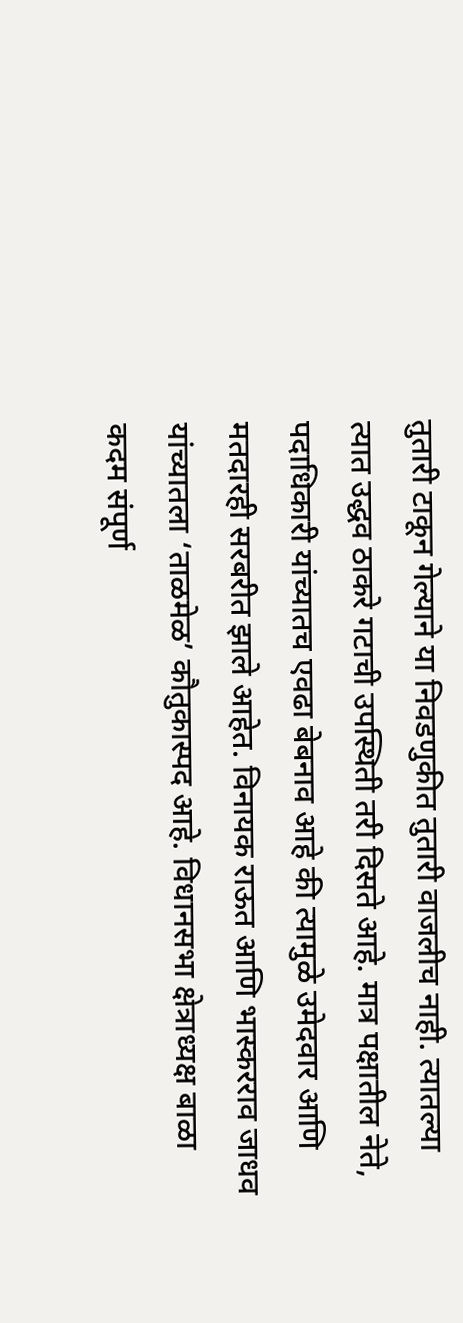तुतारी टाकून गेल्याने या निवडणुकीत तुतारी वाजलीच नाही. त्यातल्या त्यात उद्धव ठाकरे गटाची उपस्थिती तरी दिसते आहे. मात्र पक्षातील नेते, पदाधिकारी यांच्यातच एवढा बेबनाव आहे की त्यामुळे उमेदवार आणि मतदारही सरबरीत झाले आहेत. विनायक राऊत आणि भास्करराव जाधव यांच्यातला ‘ताळमेळ’ कौतुकास्पद आहे. विधानसभा क्षेत्राध्यक्ष बाळा कदम संपूर्ण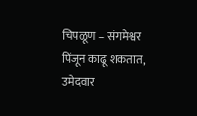चिपळूण – संगमेश्वर पिंजून काढू शकतात, उमेदवार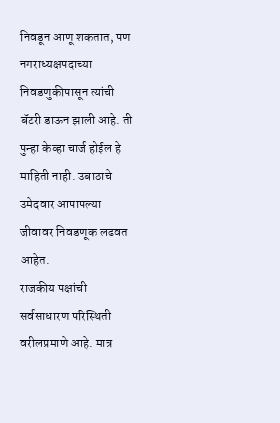निवडून आणू शकतात, पण नगराध्यक्षपदाच्या निवडणुकीपासून त्यांची बॅटरी डाऊन झाली आहे. ती पुन्हा केव्हा चार्ज होईल हे माहिती नाही. उबाठाचे उमेदवार आपापल्या जीवावर निवडणूक लढवत आहेत.
राजकीय पक्षांची सर्वसाधारण परिस्थिती वरीलप्रमाणे आहे. मात्र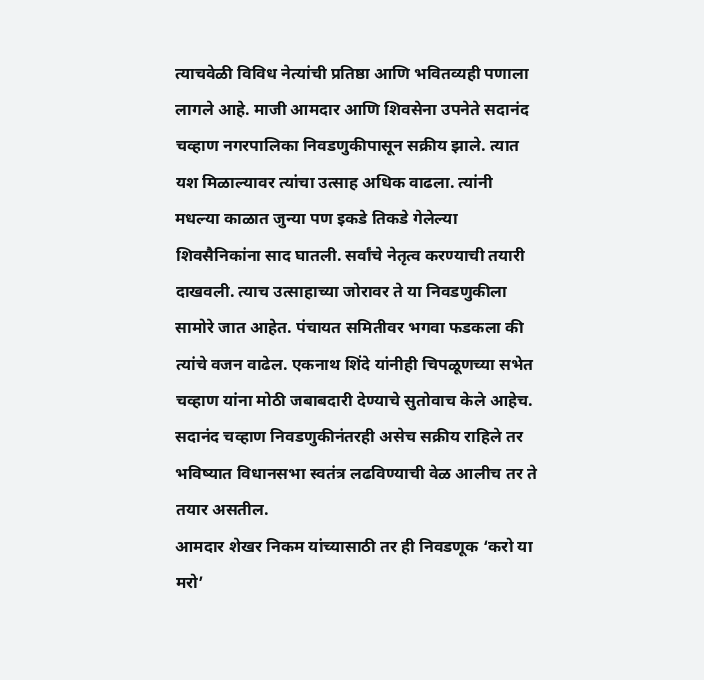त्याचवेळी विविध नेत्यांची प्रतिष्ठा आणि भवितव्यही पणाला लागले आहे. माजी आमदार आणि शिवसेना उपनेते सदानंद चव्हाण नगरपालिका निवडणुकीपासून सक्रीय झाले. त्यात यश मिळाल्यावर त्यांचा उत्साह अधिक वाढला. त्यांनी मधल्या काळात जुन्या पण इकडे तिकडे गेलेल्या शिवसैनिकांना साद घातली. सर्वांचे नेतृत्व करण्याची तयारी दाखवली. त्याच उत्साहाच्या जोरावर ते या निवडणुकीला सामोरे जात आहेत. पंचायत समितीवर भगवा फडकला की त्यांचे वजन वाढेल. एकनाथ शिंदे यांनीही चिपळूणच्या सभेत चव्हाण यांना मोठी जबाबदारी देण्याचे सुतोवाच केले आहेच. सदानंद चव्हाण निवडणुकीनंतरही असेच सक्रीय राहिले तर भविष्यात विधानसभा स्वतंत्र लढविण्याची वेळ आलीच तर ते तयार असतील.
आमदार शेखर निकम यांच्यासाठी तर ही निवडणूक ‘करो या मरो’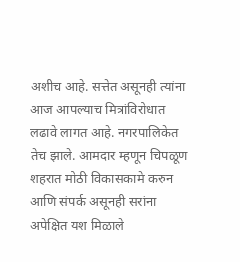अशीच आहे. सत्तेत असूनही त्यांना आज आपल्याच मित्रांविरोधात लढावे लागत आहे. नगरपालिकेत तेच झाले. आमदार म्हणून चिपळूण शहरात मोठी विकासकामे करुन आणि संपर्क असूनही सरांना अपेक्षित यश मिळाले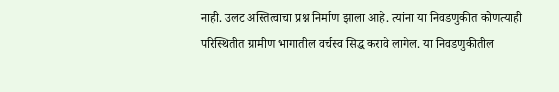नाही. उलट अस्तित्वाचा प्रश्न निर्माण झाला आहे. त्यांना या निवडणुकीत कोणत्याही परिस्थितीत ग्रामीण भागातील वर्चस्व सिद्ध करावे लागेल. या निवडणुकीतील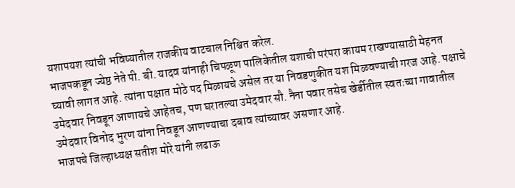यशापयश त्यांची भविष्यातील राजकीय वाटचाल निश्चित करेल.
भाजपकडून ज्येष्ठ नेते पी. बी. यादव यांनाही चिपळूण पालिकेतील यशाची परंपरा कायम राखण्यासाठी मेहनत घ्यावी लागत आहे. त्यांना पक्षात मोठे पद मिळायचे असेल तर या निवडणुकीत यश मिळवण्याची गरज आहे. पक्षाचे उमेदवार निवडून आणायचे आहेतच, पण घरातल्या उमेदवार सौ. नैना पवार तसेच खेर्डीतील स्वतःच्या गावातील उमेदवार विनोद भुरण यांना निवडून आणण्याचा दबाव त्यांच्यावर असणार आहे.
भाजपचे जिल्हाध्यक्ष सतीश मोरे यांनी लढाऊ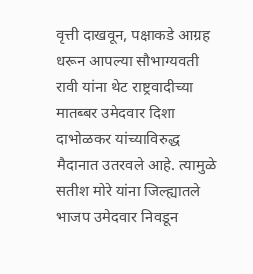वृत्ती दाखवून, पक्षाकडे आग्रह धरून आपल्या सौभाग्यवती रावी यांना थेट राष्ट्रवादीच्या मातब्बर उमेदवार दिशा दाभोळकर यांच्याविरुद्ध मैदानात उतरवले आहे. त्यामुळे सतीश मोरे यांना जिल्ह्यातले भाजप उमेदवार निवडून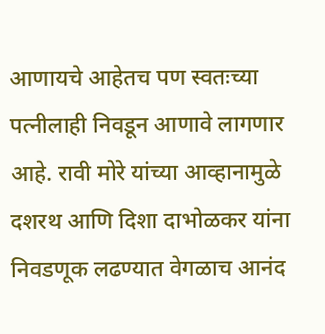आणायचे आहेतच पण स्वतःच्या पत्नीलाही निवडून आणावे लागणार आहे. रावी मोरे यांच्या आव्हानामुळे दशरथ आणि दिशा दाभोळकर यांना निवडणूक लढण्यात वेगळाच आनंद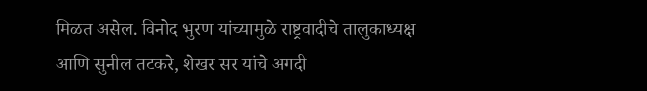मिळत असेल. विनोद भुरण यांच्यामुळे राष्ट्रवादीचे तालुकाध्यक्ष आणि सुनील तटकरे, शेखर सर यांचे अगदी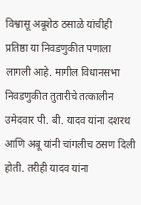विश्वासू अबूशेठ ठसाळे यांचीही प्रतिष्ठा या निवडणुकीत पणाला लागली आहे. मागील विधानसभा निवडणुकीत तुतारीचे तत्कालीन उमेदवार पी. बी. यादव यांना दशरथ आणि अबू यांनी चांगलीच ठसण दिली होती. तरीही यादव यांना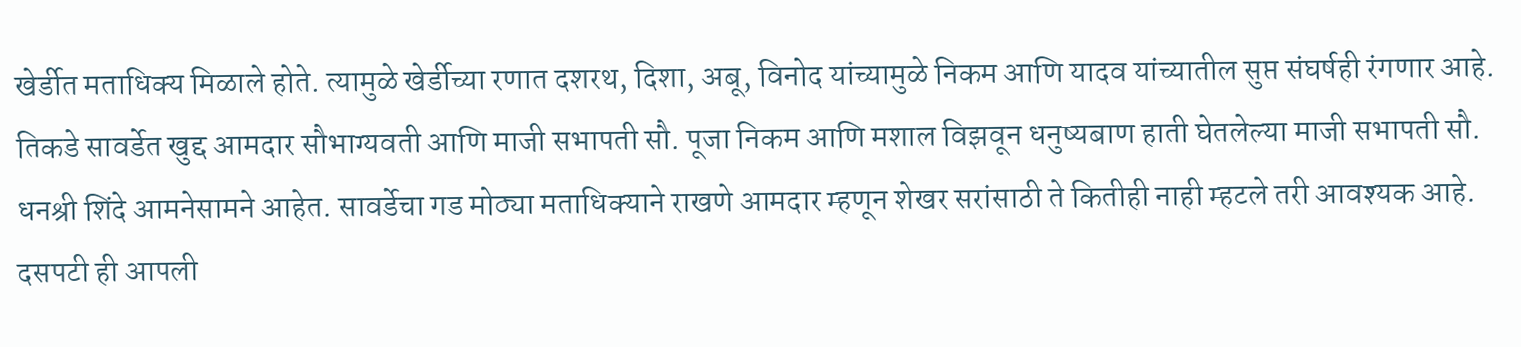खेर्डीत मताधिक्य मिळाले होते. त्यामुळे खेर्डीच्या रणात दशरथ, दिशा, अबू, विनोद यांच्यामुळे निकम आणि यादव यांच्यातील सुप्त संघर्षही रंगणार आहे.
तिकडे सावर्डेत खुद्द आमदार सौभाग्यवती आणि माजी सभापती सौ. पूजा निकम आणि मशाल विझवून धनुष्यबाण हाती घेतलेल्या माजी सभापती सौ. धनश्री शिंदे आमनेसामने आहेत. सावर्डेचा गड मोठ्या मताधिक्याने राखणे आमदार म्हणून शेखर सरांसाठी ते कितीही नाही म्हटले तरी आवश्यक आहे. दसपटी ही आपली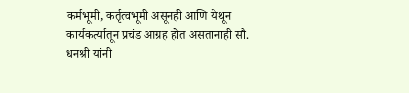कर्मभूमी, कर्तृत्वभूमी असूनही आणि येथून कार्यकर्त्यातून प्रचंड आग्रह होत असतानाही सौ. धनश्री यांनी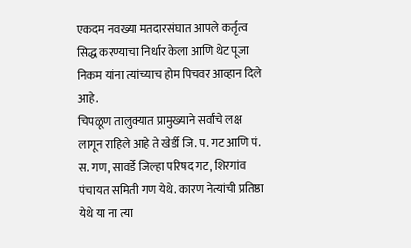एकदम नवख्या मतदारसंघात आपले कर्तृत्व सिद्ध करण्याचा निर्धार केला आणि थेट पूजा निकम यांना त्यांच्याच होम पिचवर आव्हान दिले आहे.
चिपळूण तालुक्यात प्रामुख्याने सर्वांचे लक्ष लागून राहिले आहे ते खेर्डी जि. प. गट आणि पं. स. गण, सावर्डे जिल्हा परिषद गट, शिरगांव पंचायत समिती गण येथे. कारण नेत्यांची प्रतिष्ठा येथे या ना त्या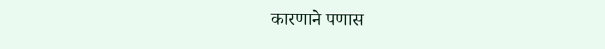कारणाने पणास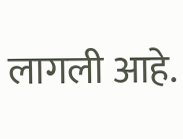लागली आहे.